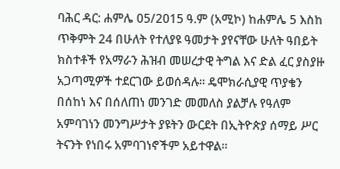ባሕር ዳር: ሐምሌ 05/2015 ዓ.ም (አሚኮ) ከሐምሌ 5 እስከ ጥቅምት 24 በሁለት የተለያዩ ዓመታት ያየናቸው ሁለት ዓበይት ክስተቶች የአማራን ሕዝብ መሠረታዊ ትግል እና ድል ፈር ያስያዙ አጋጣሚዎች ተደርገው ይወሰዳሉ፡፡ ዴሞክራሲያዊ ጥያቄን በሰከነ እና በሰለጠነ መንገድ መመለስ ያልቻሉ የዓለም አምባገነን መንግሥታት ያዩትን ውርደት በኢትዮጵያ ሰማይ ሥር ትናንት የነበሩ አምባገነኖችም አይተዋል፡፡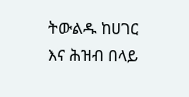ትውልዱ ከሀገር እና ሕዝብ በላይ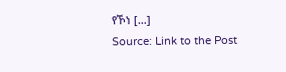የኾነ […]
Source: Link to the Post